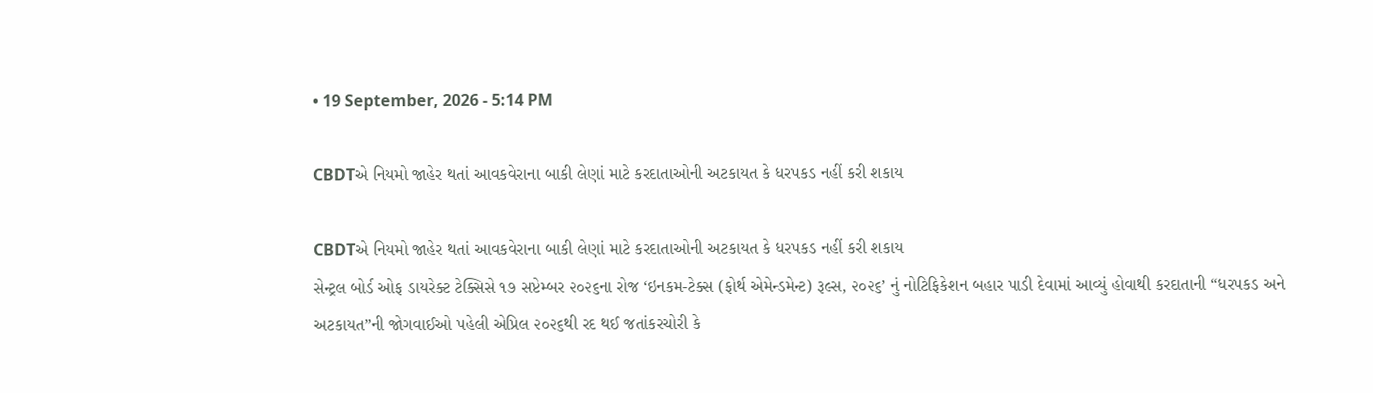• 19 September, 2026 - 5:14 PM

CBDTએ નિયમો જાહેર થતાં આવકવેરાના બાકી લેણાં માટે કરદાતાઓની અટકાયત કે ધરપકડ નહીં કરી શકાય

CBDTએ નિયમો જાહેર થતાં આવકવેરાના બાકી લેણાં માટે કરદાતાઓની અટકાયત કે ધરપકડ નહીં કરી શકાય
સેન્ટ્રલ બોર્ડ ઓફ ડાયરેક્ટ ટેક્સિસે ૧૭ સપ્ટેમ્બર ૨૦૨૬ના રોજ ‘ઇનકમ-ટેક્સ (ફોર્થ એમેન્ડમેન્ટ) રૂલ્સ, ૨૦૨૬’ નું નોટિફિકેશન બહાર પાડી દેવામાં આવ્યું હોવાથી કરદાતાની “ધરપકડ અને અટકાયત”ની જોગવાઈઓ પહેલી એપ્રિલ ૨૦૨૬થી રદ થઈ જતાંકરચોરી કે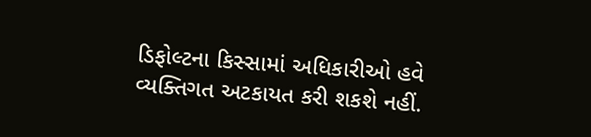ડિફોલ્ટના કિસ્સામાં અધિકારીઓ હવે વ્યક્તિગત અટકાયત કરી શકશે નહીં.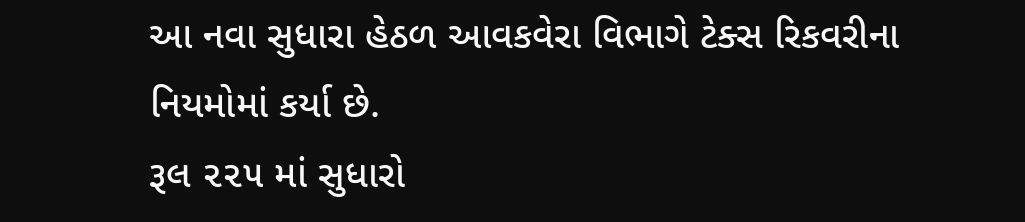આ નવા સુધારા હેઠળ આવકવેરા વિભાગે ટેક્સ રિકવરીના નિયમોમાં કર્યા છે.
રૂલ ૨૨૫ માં સુધારો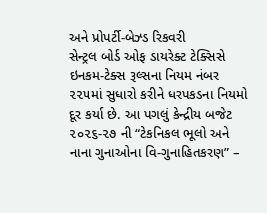અને પ્રોપર્ટી-બેઝ્ડ રિકવરી
સેન્ટ્રલ બોર્ડ ઓફ ડાયરેક્ટ ટેક્સિસે ઇનકમ-ટેક્સ રૂલ્સના નિયમ નંબર ૨૨૫માં સુધારો કરીને ધરપકડના નિયમો દૂર કર્યા છે. આ પગલું કેન્દ્રીય બજેટ ૨૦૨૬-૨૭ ની “ટેકનિકલ ભૂલો અને નાના ગુનાઓના વિ-ગુનાહિતકરણ” –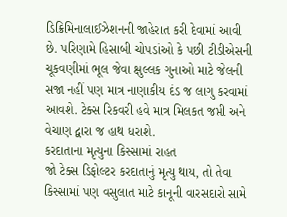ડિક્રિમિનાલાઈઝેશનની જાહેરાત કરી દેવામાં આવી છે. પરિણામે હિસાબી ચોપડાંઓ કે પછી ટીડીએસની ચૂકવણીમાં ભૂલ જેવા ક્ષુલ્લક ગુનાઓ માટે જેલની સજા નહીં પણ માત્ર નાણાકીય દંડ જ લાગુ કરવામાં આવશે. ટેક્સ રિકવરી હવે માત્ર મિલકત જપ્તી અને વેચાણ દ્વારા જ હાથ ધરાશે.
કરદાતાના મૃત્યુના કિસ્સામાં રાહત
જો ટેક્સ ડિફોલ્ટર કરદાતાનું મૃત્યુ થાય, તો તેવા કિસ્સામાં પણ વસુલાત માટે કાનૂની વારસદારો સામે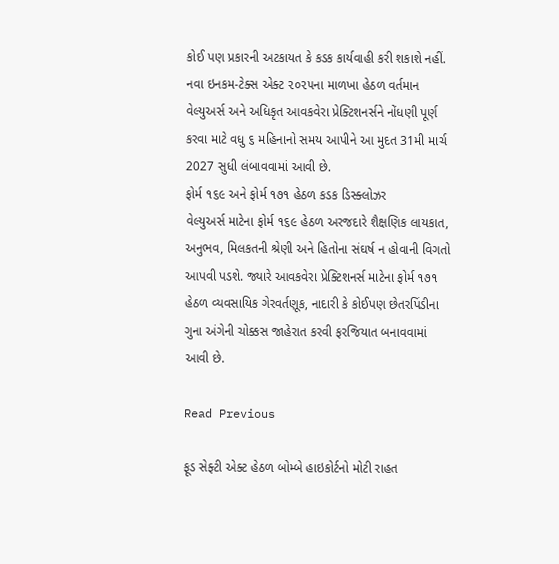કોઈ પણ પ્રકારની અટકાયત કે કડક કાર્યવાહી કરી શકાશે નહીં. નવા ઇનકમ-ટેક્સ એક્ટ ૨૦૨૫ના માળખા હેઠળ વર્તમાન વેલ્યુઅર્સ અને અધિકૃત આવકવેરા પ્રેક્ટિશનર્સને નોંધણી પૂર્ણ કરવા માટે વધુ ૬ મહિનાનો સમય આપીને આ મુદત 31મી માર્ચ 2027 સુધી લંબાવવામાં આવી છે.
ફોર્મ ૧૬૯ અને ફોર્મ ૧૭૧ હેઠળ કડક ડિસ્ક્લોઝર
વેલ્યુઅર્સ માટેના ફોર્મ ૧૬૯ હેઠળ અરજદારે શૈક્ષણિક લાયકાત, અનુભવ, મિલકતની શ્રેણી અને હિતોના સંઘર્ષ ન હોવાની વિગતો આપવી પડશે. જ્યારે આવકવેરા પ્રેક્ટિશનર્સ માટેના ફોર્મ ૧૭૧ હેઠળ વ્યવસાયિક ગેરવર્તણૂક, નાદારી કે કોઈપણ છેતરપિંડીના ગુના અંગેની ચોક્કસ જાહેરાત કરવી ફરજિયાત બનાવવામાં આવી છે.

Read Previous

ફૂડ સેફ્ટી એક્ટ હેઠળ બોમ્બે હાઇકોર્ટનો મોટી રાહત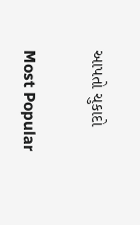આપતો ચુકાદો

Most Popular